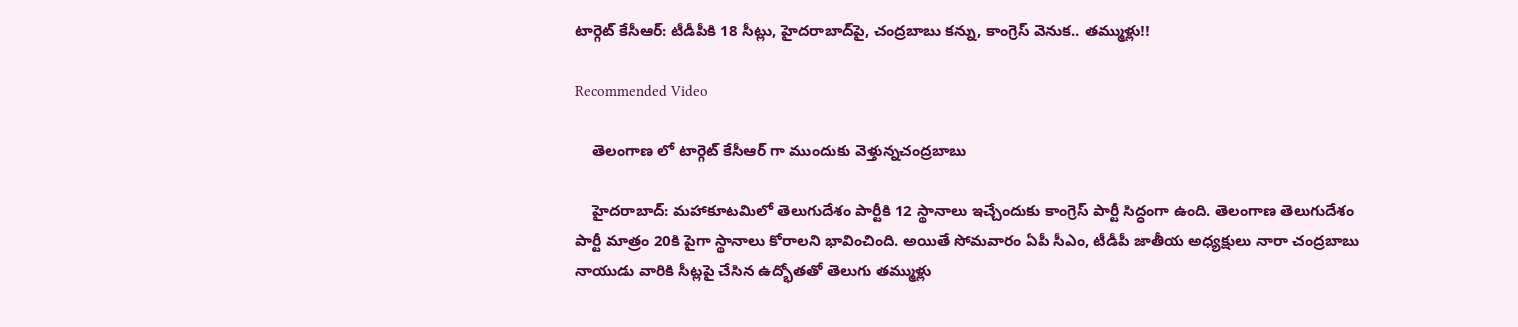టార్గెట్ కేసీఆర్: టీడీపీకి 18 సీట్లు, హైదరాబాద్‌పై, చంద్రబాబు కన్ను, కాంగ్రెస్ వెనుక.. తమ్ముళ్లు!!

Recommended Video

    తెలంగాణ లో టార్గెట్ కేసీఆర్ గా ముందుకు వెళ్తున్నచంద్రబాబు

    హైదరాబాద్: మహాకూటమిలో తెలుగుదేశం పార్టీకి 12 స్థానాలు ఇచ్చేందుకు కాంగ్రెస్ పార్టీ సిద్ధంగా ఉంది. తెలంగాణ తెలుగుదేశం పార్టీ మాత్రం 20కి పైగా స్థానాలు కోరాలని భావించింది. అయితే సోమవారం ఏపీ సీఎం, టీడీపీ జాతీయ అధ్యక్షులు నారా చంద్రబాబు నాయుడు వారికి సీట్లపై చేసిన ఉద్భోతతో తెలుగు తమ్ముళ్లు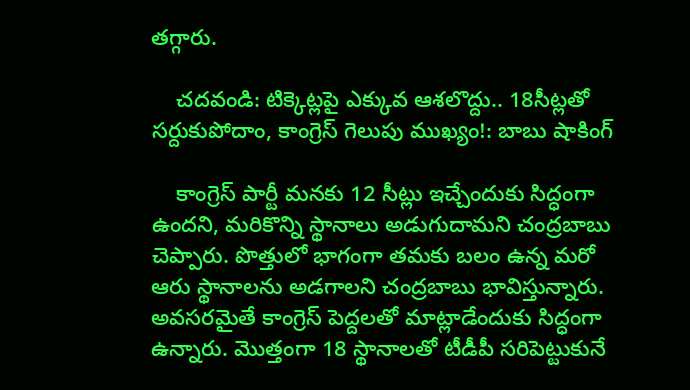తగ్గారు.

    చదవండి: టిక్కెట్లపై ఎక్కువ ఆశలొద్దు.. 18సీట్లతో సర్దుకుపోదాం, కాంగ్రెస్ గెలుపు ముఖ్యం!: బాబు షాకింగ్

    కాంగ్రెస్ పార్టీ మనకు 12 సీట్లు ఇచ్చేందుకు సిద్ధంగా ఉందని, మరికొన్ని స్థానాలు అడుగుదామని చంద్రబాబు చెప్పారు. పొత్తులో భాగంగా తమకు బలం ఉన్న మరో ఆరు స్థానాలను అడగాలని చంద్రబాబు భావిస్తున్నారు. అవసరమైతే కాంగ్రెస్ పెద్దలతో మాట్లాడేందుకు సిద్ధంగా ఉన్నారు. మొత్తంగా 18 స్థానాలతో టీడీపీ సరిపెట్టుకునే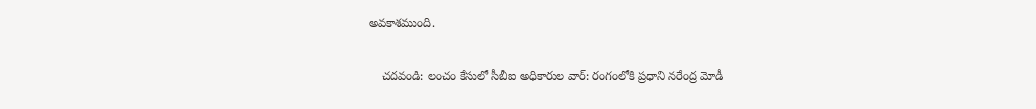అవకాశముంది.

    చదవండి: లంచం కేసులో సీబీఐ అధికారుల వార్: రంగంలోకి ప్రధాని నరేంద్ర మోడీ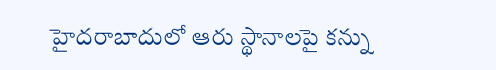హైదరాబాదులో ఆరు స్థానాలపై కన్ను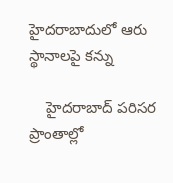హైదరాబాదులో ఆరు స్థానాలపై కన్ను

    హైదరాబాద్ పరిసర ప్రాంతాల్లో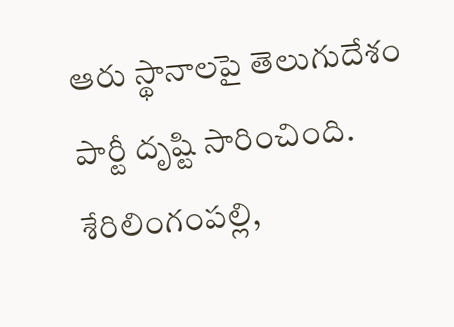ఆరు స్థానాలపై తెలుగుదేశం పార్టీ దృష్టి సారించింది. శేరిలింగంపల్లి,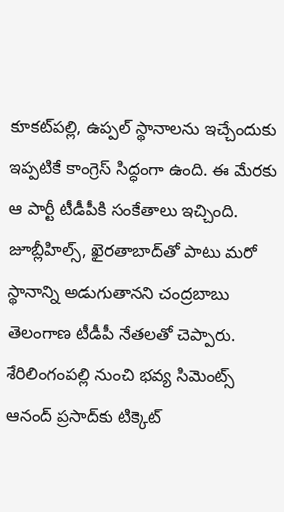కూకట్‌పల్లి, ఉప్పల్ స్థానాలను ఇచ్చేందుకు ఇప్పటికే కాంగ్రెస్ సిద్ధంగా ఉంది. ఈ మేరకు ఆ పార్టీ టీడీపీకి సంకేతాలు ఇచ్చింది. జూబ్లీహిల్స్, ఖైరతాబాద్‌తో పాటు మరో స్థానాన్ని అడుగుతానని చంద్రబాబు తెలంగాణ టీడీపీ నేతలతో చెప్పారు. శేరిలింగంపల్లి నుంచి భవ్య సిమెంట్స్ ఆనంద్ ప్రసాద్‌కు టిక్కెట్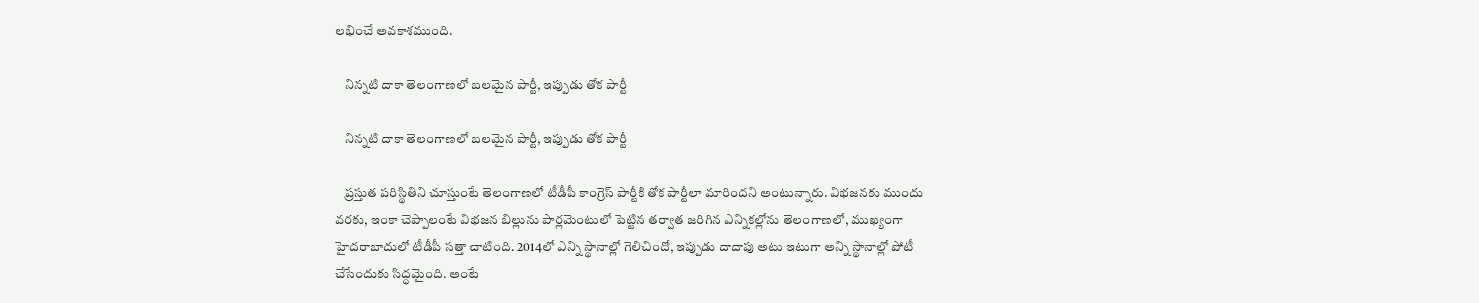లభించే అవకాశముంది.

    నిన్నటి దాకా తెలంగాణలో బలమైన పార్టీ, ఇప్పుడు తోక పార్టీ

    నిన్నటి దాకా తెలంగాణలో బలమైన పార్టీ, ఇప్పుడు తోక పార్టీ

    ప్రస్తుత పరిస్థితిని చూస్తుంటే తెలంగాణలో టీడీపీ కాంగ్రెస్ పార్టీకి తోక పార్టీలా మారిందని అంటున్నారు. విభజనకు ముందు వరకు, ఇంకా చెప్పాలంటే విభజన బిల్లును పార్లమెంటులో పెట్టిన తర్వాత జరిగిన ఎన్నికల్లోను తెలంగాణలో, ముఖ్యంగా హైదరాబాదులో టీడీపీ సత్తా చాటింది. 2014లో ఎన్ని స్థానాల్లో గెలిచిందో, ఇప్పుడు దాదాపు అటు ఇటుగా అన్ని స్థానాల్లో పోటీ చేసేందుకు సిద్ధమైంది. అంటే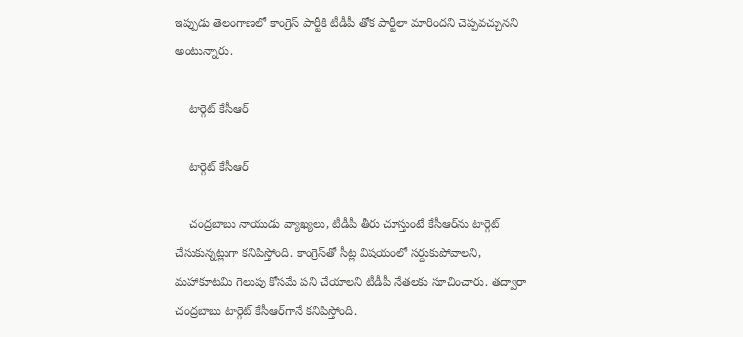ఇప్పుడు తెలంగాణలో కాంగ్రెస్ పార్టీకి టీడీపీ తోక పార్టీలా మారిందని చెప్పవచ్చునని అంటున్నారు.

    టార్గెట్ కేసీఆర్

    టార్గెట్ కేసీఆర్

    చంద్రబాబు నాయుడు వ్యాఖ్యలు, టీడీపీ తీరు చూస్తుంటే కేసీఆర్‌ను టార్గెట్ చేసుకున్నట్లుగా కనిపిస్తోంది. కాంగ్రెస్‌తో సీట్ల విషయంలో సర్దుకుపోవాలని, మహాకూటమి గెలుపు కోసమే పని చేయాలని టీడీపీ నేతలకు సూచించారు. తద్వారా చంద్రబాబు టార్గెట్ కేసీఆర్‌గానే కనిపిస్తోంది.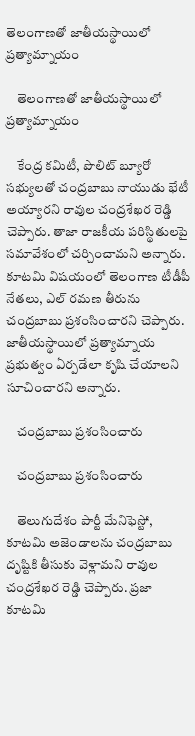తెలంగాణతో జాతీయస్థాయిలో ప్రత్యామ్నాయం

    తెలంగాణతో జాతీయస్థాయిలో ప్రత్యామ్నాయం

    కేంద్ర కమిటీ, పొలిట్ బ్యూరో సభ్యులతో చంద్రబాబు నాయుడు భేటీ అయ్యారని రావుల చంద్రశేఖర రెడ్డి చెప్పారు. తాజా రాజకీయ పరిస్థితులపై సమావేశంలో చర్చించామని అన్నారు. కూటమి విషయంలో తెలంగాణ టీడీపీ నేతలు, ఎల్ రమణ తీరును చంద్రబాబు ప్రశంసించారని చెప్పారు. జాతీయస్థాయిలో ప్రత్యామ్నాయ ప్రభుత్వం ఏర్పడేలా కృషి చేయాలని సూచించారని అన్నారు.

    చంద్రబాబు ప్రశంసించారు

    చంద్రబాబు ప్రశంసించారు

    తెలుగుదేశం పార్టీ మేనిఫెస్టో, కూటమి అజెండాలను చంద్రబాబు దృష్టికి తీసుకు వెళ్లామని రావుల చంద్రశేఖర రెడ్డి చెప్పారు. ప్రజా కూటమి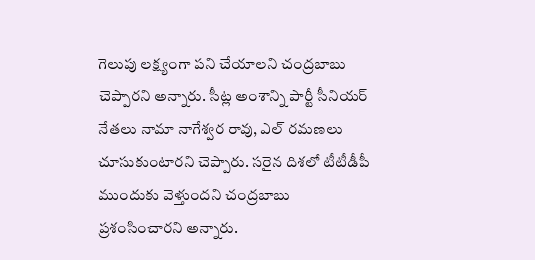గెలుపు లక్ష్యంగా పని చేయాలని చంద్రబాబు చెప్పారని అన్నారు. సీట్ల అంశాన్ని పార్టీ సీనియర్ నేతలు నామా నాగేశ్వర రావు, ఎల్ రమణలు చూసుకుంటారని చెప్పారు. సరైన దిశలో టీటీడీపీ ముందుకు వెళ్తుందని చంద్రబాబు ప్రశంసించారని అన్నారు.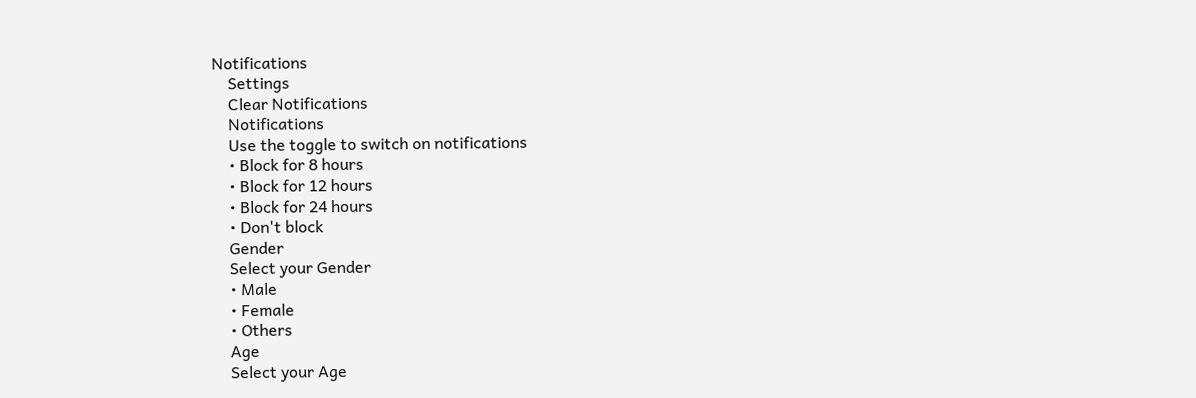Notifications
    Settings
    Clear Notifications
    Notifications
    Use the toggle to switch on notifications
    • Block for 8 hours
    • Block for 12 hours
    • Block for 24 hours
    • Don't block
    Gender
    Select your Gender
    • Male
    • Female
    • Others
    Age
    Select your Age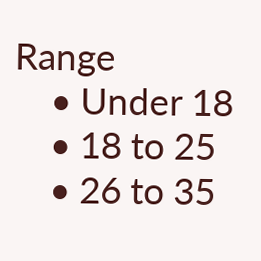Range
    • Under 18
    • 18 to 25
    • 26 to 35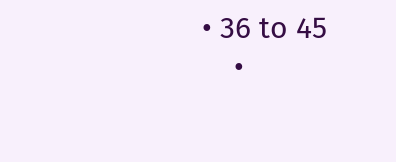• 36 to 45
    •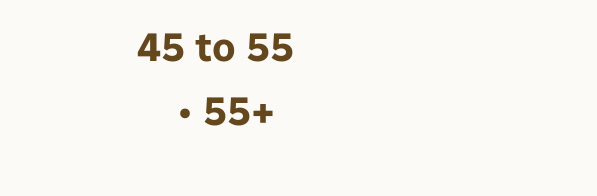45 to 55
    • 55+